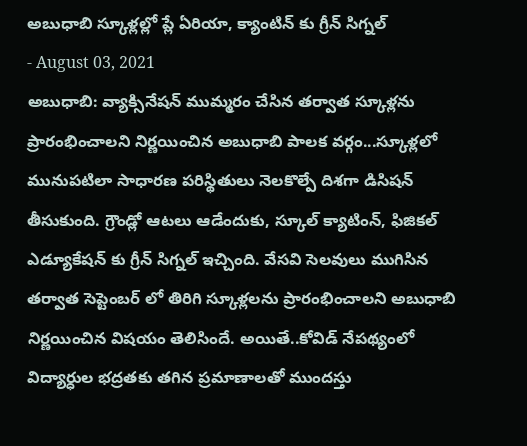అబుధాబి స్కూళ్లల్లో ప్లే ఏరియా, క్యాంటిన్ కు గ్రీన్ సిగ్నల్
- August 03, 2021
అబుధాబి: వ్యాక్సినేషన్ ముమ్మరం చేసిన తర్వాత స్కూళ్లను ప్రారంభించాలని నిర్ణయించిన అబుధాబి పాలక వర్గం...స్కూళ్లలో మునుపటిలా సాధారణ పరిస్థితులు నెలకొల్పే దిశగా డిసిషన్ తీసుకుంది. గ్రౌండ్లో ఆటలు ఆడేందుకు, స్కూల్ క్యాటింన్, ఫిజికల్ ఎడ్యూకేషన్ కు గ్రీన్ సిగ్నల్ ఇచ్చింది. వేసవి సెలవులు ముగిసిన తర్వాత సెప్టెంబర్ లో తిరిగి స్కూళ్లలను ప్రారంభించాలని అబుధాబి నిర్ణయించిన విషయం తెలిసిందే. అయితే..కోవిడ్ నేపథ్యంలో విద్యార్ధుల భద్రతకు తగిన ప్రమాణాలతో ముందస్తు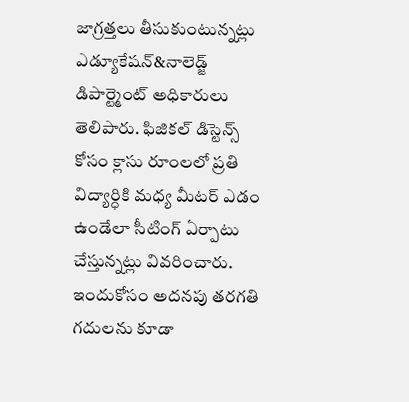జాగ్రత్తలు తీసుకుంటున్నట్లు ఎడ్యూకేషన్&నాలెడ్జ్ డిపార్ట్మెంట్ అధికారులు తెలిపారు. ఫిజికల్ డిస్టెన్స్ కోసం క్లాసు రూంలలో ప్రతి విద్యార్ధికి మధ్య మీటర్ ఎడం ఉండేలా సీటింగ్ ఏర్పాటు చేస్తున్నట్లు వివరించారు. ఇందుకోసం అదనపు తరగతి గదులను కూడా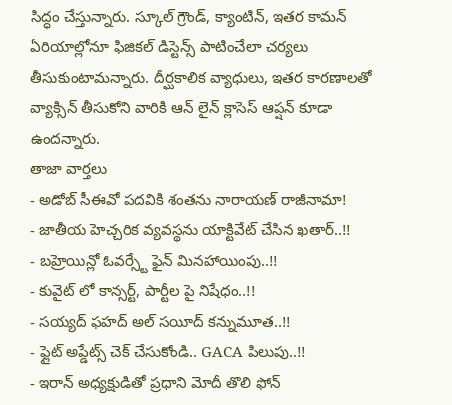సిద్ధం చేస్తున్నారు. స్కూల్ గ్రౌండ్, క్యాంటిన్, ఇతర కామన్ ఏరియాల్లోనూ ఫిజికల్ డిస్టెన్స్ పాటించేలా చర్యలు తీసుకుంటామన్నారు. దీర్ఘకాలిక వ్యాధులు, ఇతర కారణాలతో వ్యాక్సిన్ తీసుకోని వారికి ఆన్ లైన్ క్లాసెస్ ఆప్షన్ కూడా ఉందన్నారు.
తాజా వార్తలు
- అడోబ్ సీఈవో పదవికి శంతను నారాయణ్ రాజీనామా!
- జాతీయ హెచ్చరిక వ్యవస్థను యాక్టివేట్ చేసిన ఖతార్..!!
- బహ్రెయిన్లో ఓవర్స్టే ఫైన్ మినహాయింపు..!!
- కువైట్ లో కాన్సర్ట్, పార్టీల పై నిషేధం..!!
- సయ్యద్ ఫహద్ అల్ సయీద్ కన్నుమూత..!!
- ఫ్లైట్ అప్డేట్స్ చెక్ చేసుకోండి.. GACA పిలుపు..!!
- ఇరాన్ అధ్యక్షుడితో ప్రధాని మోదీ తొలి ఫోన్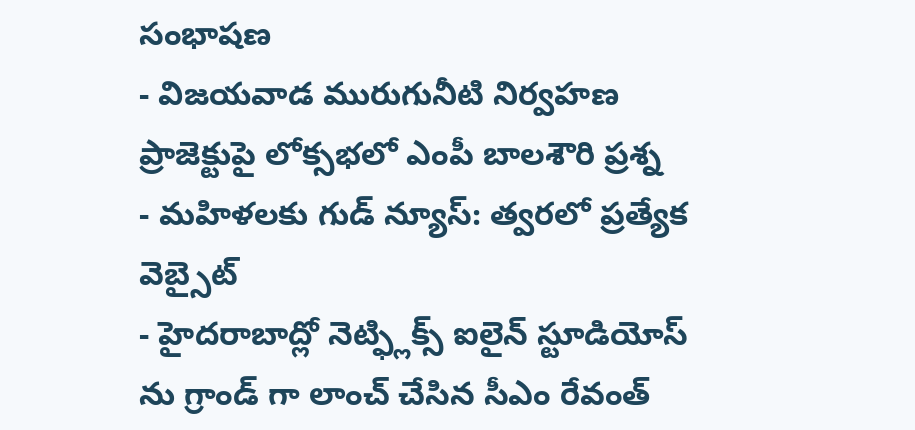సంభాషణ
- విజయవాడ మురుగునీటి నిర్వహణ ప్రాజెక్టుపై లోక్సభలో ఎంపీ బాలశౌరి ప్రశ్న
- మహిళలకు గుడ్ న్యూస్: త్వరలో ప్రత్యేక వెబ్సైట్
- హైదరాబాద్లో నెట్ఫ్లిక్స్ ఐలైన్ స్టూడియోస్ ను గ్రాండ్ గా లాంచ్ చేసిన సీఎం రేవంత్